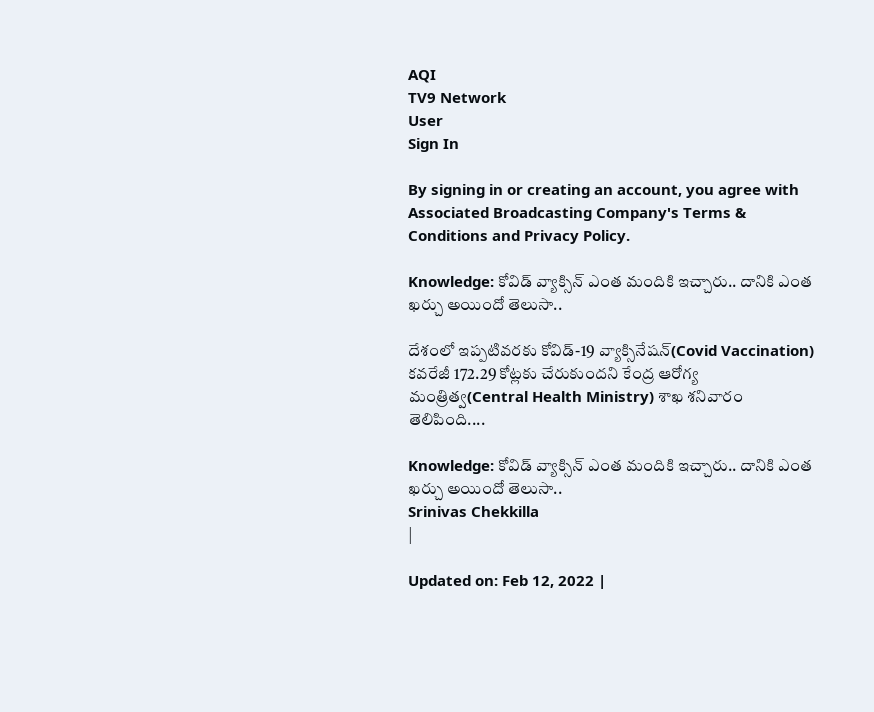AQI
TV9 Network
User
Sign In

By signing in or creating an account, you agree with Associated Broadcasting Company's Terms & Conditions and Privacy Policy.

Knowledge: కోవిడ్ వ్యాక్సిన్ ఎంత మందికి ఇచ్చారు.. దానికి ఎంత ఖర్చు అయిందో తెలుసా..

దేశంలో ఇప్పటివరకు కోవిడ్-19 వ్యాక్సినేషన్(Covid Vaccination) కవరేజీ 172.29 కోట్లకు చేరుకుందని కేంద్ర ఆరోగ్య మంత్రిత్వ(Central Health Ministry) శాఖ శనివారం తెలిపింది....

Knowledge: కోవిడ్ వ్యాక్సిన్ ఎంత మందికి ఇచ్చారు.. దానికి ఎంత ఖర్చు అయిందో తెలుసా..
Srinivas Chekkilla
|

Updated on: Feb 12, 2022 |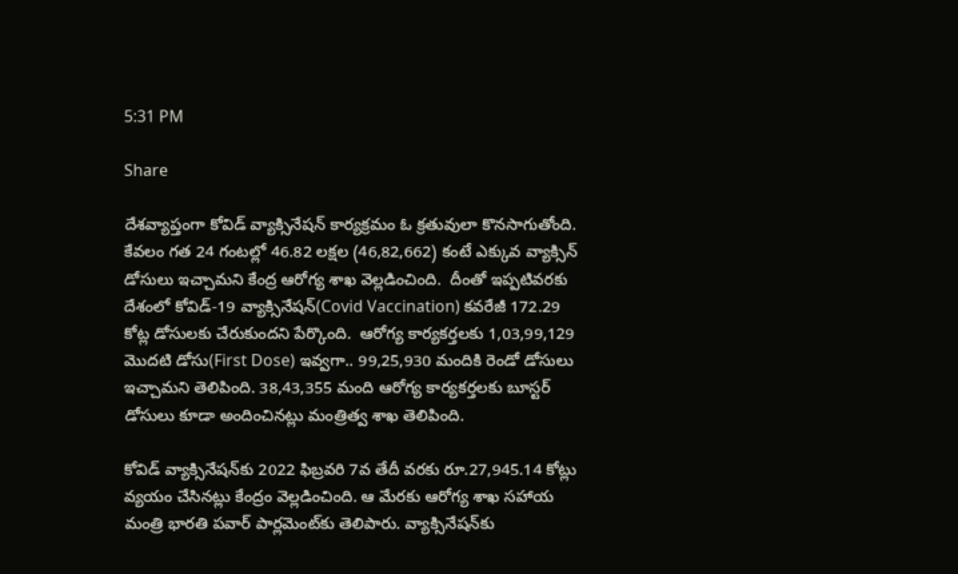5:31 PM

Share

దేశవ్యాప్తంగా కోవిడ్ వ్యాక్సినేషన్ కార్యక్రమం ఓ క్రతువులా కొనసాగుతోంది. కేవలం గత 24 గంటల్లో 46.82 లక్షల (46,82,662) కంటే ఎక్కువ వ్యాక్సిన్ డోసులు ఇచ్చామని కేంద్ర ఆరోగ్య శాఖ వెల్లడించింది.  దీంతో ఇప్పటివరకు దేశంలో కోవిడ్-19 వ్యాక్సినేషన్(Covid Vaccination) కవరేజీ 172.29 కోట్ల డోసులకు చేరుకుందని పేర్కొంది.  ఆరోగ్య కార్యకర్తలకు 1,03,99,129 మొదటి డోసు(First Dose) ఇవ్వగా.. 99,25,930 మందికి రెండో డోసులు ఇచ్చామని తెలిపింది. 38,43,355 మంది ఆరోగ్య కార్యకర్తలకు బూస్టర్ డోసులు కూడా అందించినట్లు మంత్రిత్వ శాఖ తెలిపింది.

కోవిడ్‌ వ్యాక్సినేషన్‌కు 2022 ఫిబ్రవరి 7వ తేదీ వరకు రూ.27,945.14 కోట్లు వ్యయం చేసినట్లు కేంద్రం వెల్లడించింది. ఆ మేరకు ఆరోగ్య శాఖ సహాయ మంత్రి భారతి పవార్‌ పార్లమెంట్‌కు తెలిపారు. వ్యాక్సినేషన్‌కు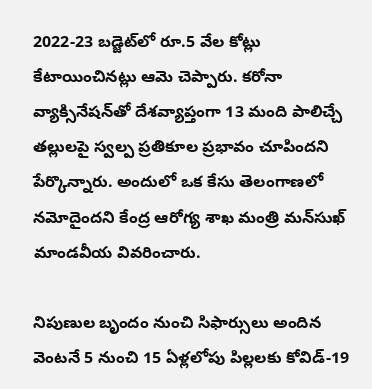2022-23 బడ్జెట్‌లో రూ.5 వేల కోట్లు కేటాయించినట్లు ఆమె చెప్పారు. కరోనా వ్యాక్సినేషన్‌తో దేశవ్యాప్తంగా 13 మంది పాలిచ్చే తల్లులపై స్వల్ప ప్రతికూల ప్రభావం చూపిందని పేర్కొన్నారు. అందులో ఒక కేసు తెలంగాణలో నమోదైందని కేంద్ర ఆరోగ్య శాఖ మంత్రి మన్‌సుఖ్‌ మాండవీయ వివరించారు.

నిపుణుల బృందం నుంచి సిఫార్సులు అందిన వెంటనే 5 నుంచి 15 ఏళ్లలోపు పిల్లలకు కోవిడ్-19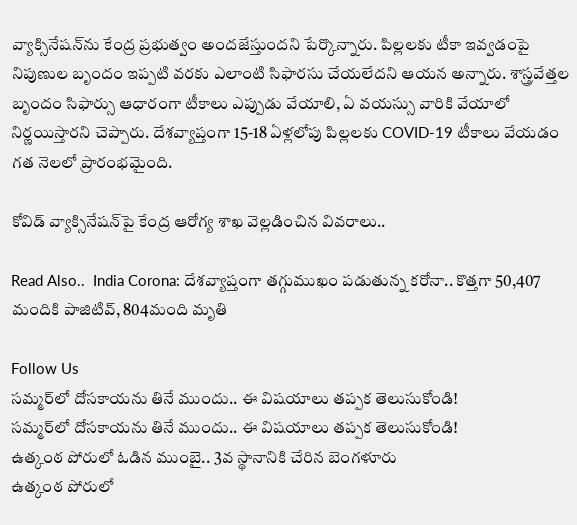వ్యాక్సినేషన్‌ను కేంద్ర ప్రభుత్వం అందజేస్తుందని పేర్కొన్నారు. పిల్లలకు టీకా ఇవ్వడంపై నిపుణుల బృందం ఇప్పటి వరకు ఎలాంటి సిఫారసు చేయలేదని ఆయన అన్నారు. శాస్త్రవేత్తల బృందం సిఫార్సు ఆధారంగా టీకాలు ఎప్పుడు వేయాలి, ఏ వయస్సు వారికి వేయాలో నిర్ణయిస్తారని చెప్పారు. దేశవ్యాప్తంగా 15-18 ఏళ్లలోపు పిల్లలకు COVID-19 టీకాలు వేయడం గత నెలలో ప్రారంభమైంది.

కోవిడ్ వ్యాక్సినేషన్‌పై కేంద్ర ఆరోగ్య శాఖ వెల్లడించిన వివరాలు..

Read Also..  India Corona: దేశవ్యాప్తంగా తగ్గుముఖం పడుతున్న కరోనా.. కొత్తగా 50,407 మందికి పాజిటివ్, 804మంది మృతి

Follow Us
సమ్మర్‌లో దోసకాయను తినే ముందు.. ఈ విషయాలు తప్పక తెలుసుకోండి!
సమ్మర్‌లో దోసకాయను తినే ముందు.. ఈ విషయాలు తప్పక తెలుసుకోండి!
ఉత్కంఠ పోరులో ఓడిన ముంబై.. 3వ స్థానానికి చేరిన బెంగళూరు
ఉత్కంఠ పోరులో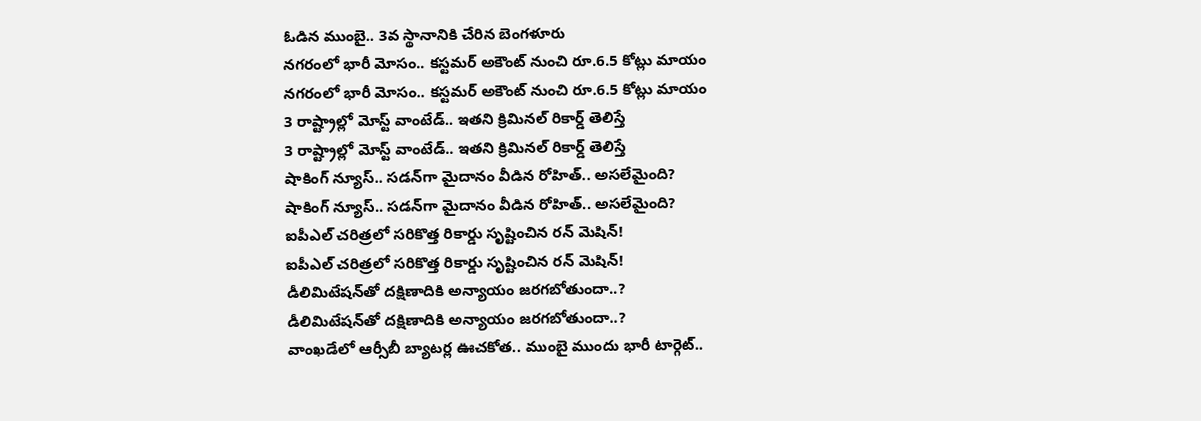ఓడిన ముంబై.. 3వ స్థానానికి చేరిన బెంగళూరు
నగరంలో భారీ మోసం.. కస్టమర్ అకౌంట్ నుంచి రూ.6.5 కోట్లు మాయం
నగరంలో భారీ మోసం.. కస్టమర్ అకౌంట్ నుంచి రూ.6.5 కోట్లు మాయం
3 రాష్ట్రాల్లో మోస్ట్‌ వాంటేడ్.. ఇతని క్రిమినల్ రికార్డ్ తెలిస్తే
3 రాష్ట్రాల్లో మోస్ట్‌ వాంటేడ్.. ఇతని క్రిమినల్ రికార్డ్ తెలిస్తే
షాకింగ్ న్యూస్.. సడన్‌గా మైదానం వీడిన రోహిత్.. అసలేమైంది?
షాకింగ్ న్యూస్.. సడన్‌గా మైదానం వీడిన రోహిత్.. అసలేమైంది?
ఐపీఎల్ చరిత్రలో సరికొత్త రికార్డు సృష్టించిన రన్ మెషిన్!
ఐపీఎల్ చరిత్రలో సరికొత్త రికార్డు సృష్టించిన రన్ మెషిన్!
డీలిమిటేషన్‌తో దక్షిణాదికి అన్యాయం జరగబోతుందా..?
డీలిమిటేషన్‌తో దక్షిణాదికి అన్యాయం జరగబోతుందా..?
వాంఖడేలో ఆర్సీబీ బ్యాటర్ల ఊచకోత.. ముంబై ముందు భారీ టార్గెట్..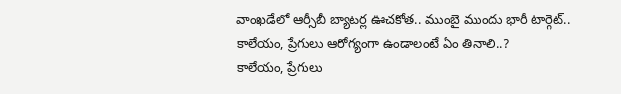వాంఖడేలో ఆర్సీబీ బ్యాటర్ల ఊచకోత.. ముంబై ముందు భారీ టార్గెట్..
కాలేయం, ప్రేగులు ఆరోగ్యంగా ఉండాలంటే ఏం తినాలి..?
కాలేయం, ప్రేగులు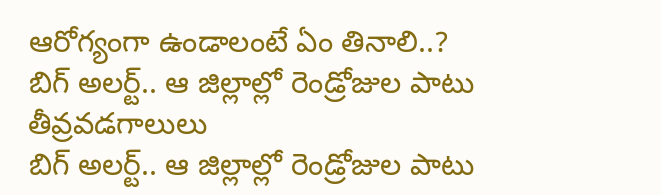ఆరోగ్యంగా ఉండాలంటే ఏం తినాలి..?
బిగ్‌ అలర్ట్.. ఆ జిల్లాల్లో రెండ్రోజుల పాటు తీవ్రవడగాలులు
బిగ్‌ అలర్ట్.. ఆ జిల్లాల్లో రెండ్రోజుల పాటు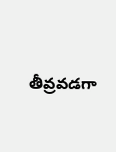తీవ్రవడగా